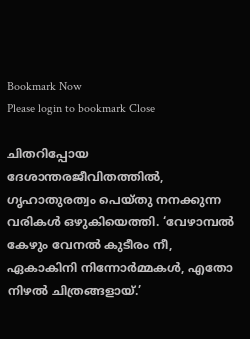Bookmark Now
Please login to bookmark Close

ചിതറിപ്പോയ ദേശാന്തരജീവിതത്തിൽ, ഗൃഹാതുരത്വം പെയ്തു നനക്കുന്ന വരികൾ ഒഴുകിയെത്തി. ‘വേഴാമ്പൽ കേഴും വേനൽ കുടീരം നീ, ഏകാകിനി നിന്നോർമ്മകൾ, എതോ നിഴൽ ചിത്രങ്ങളായ്.’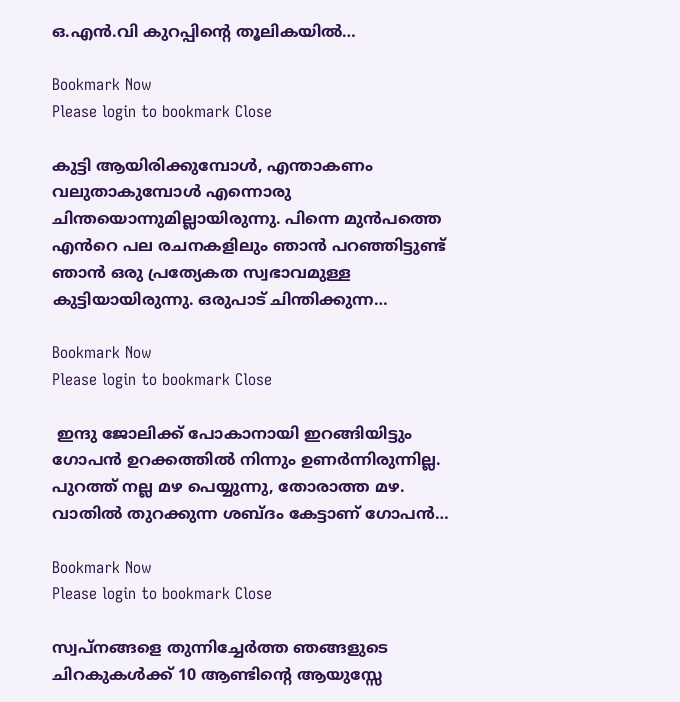ഒ.എൻ.വി കുറപ്പിന്റെ തൂലികയിൽ…

Bookmark Now
Please login to bookmark Close

കുട്ടി ആയിരിക്കുമ്പോൾ, എന്താകണം വലുതാകുമ്പോൾ എന്നൊരു ചിന്തയൊന്നുമില്ലായിരുന്നു. പിന്നെ മുൻപത്തെ എൻറെ പല രചനകളിലും ഞാൻ പറഞ്ഞിട്ടുണ്ട് ഞാൻ ഒരു പ്രത്യേകത സ്വഭാവമുള്ള കുട്ടിയായിരുന്നു. ഒരുപാട് ചിന്തിക്കുന്ന…

Bookmark Now
Please login to bookmark Close

 ഇന്ദു ജോലിക്ക് പോകാനായി ഇറങ്ങിയിട്ടും ഗോപൻ ഉറക്കത്തിൽ നിന്നും ഉണർന്നിരുന്നില്ല. പുറത്ത് നല്ല മഴ പെയ്യുന്നു, തോരാത്ത മഴ.    വാതിൽ തുറക്കുന്ന ശബ്ദം കേട്ടാണ് ഗോപൻ…

Bookmark Now
Please login to bookmark Close

സ്വപ്നങ്ങളെ തുന്നിച്ചേർത്ത ഞങ്ങളുടെ ചിറകുകൾക്ക് 10 ആണ്ടിന്റെ ആയുസ്സേ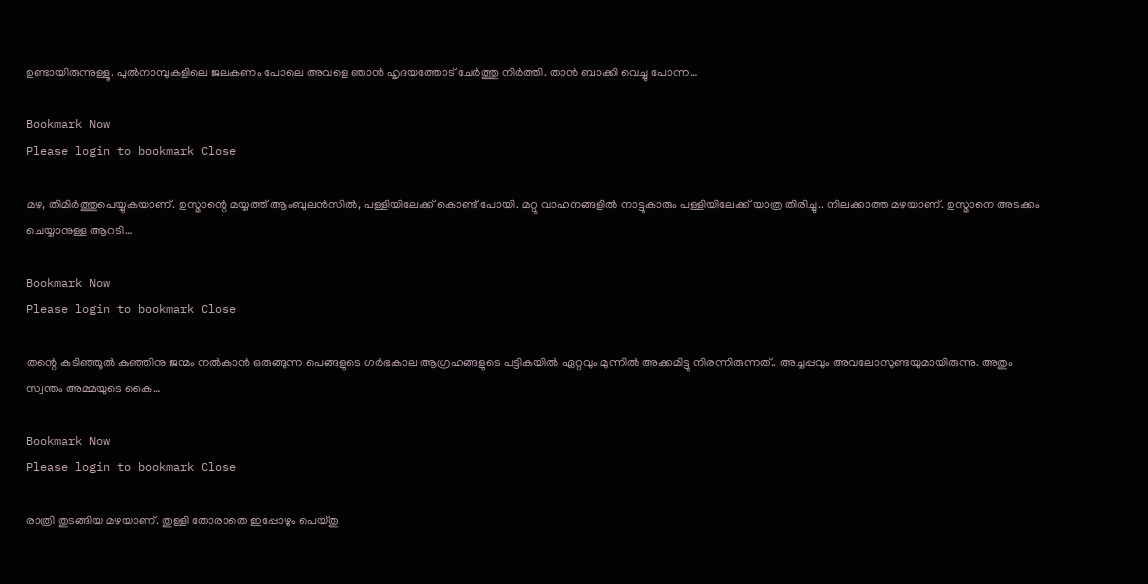ഉണ്ടായിരുന്നുള്ളൂ. പുൽനാമ്പുകളിലെ ജലകണം പോലെ അവളെ ഞാൻ ഹൃദയത്തോട് ചേർത്തു നിർത്തി. താൻ ബാക്കി വെച്ചു പോന്ന…

Bookmark Now
Please login to bookmark Close

മഴ, തിമിർത്തുപെയ്യുകയാണ്. ഉസ്മാന്റെ മയ്യത്ത് ആംബുലൻസിൽ, പള്ളിയിലേക്ക് കൊണ്ട് പോയി. മറ്റു വാഹനങ്ങളിൽ നാട്ടുകാരും പള്ളിയിലേക്ക് യാത്ര തിരിച്ചു.. നിലക്കാത്ത മഴയാണ്. ഉസ്മാനെ അടക്കം ചെയ്യാനുള്ള ആറടി…

Bookmark Now
Please login to bookmark Close

തന്റെ കടിഞ്ഞൂൽ കുഞ്ഞിനു ജന്മം നൽകാൻ ഒരുങ്ങുന്ന പെങ്ങളുടെ ഗർഭകാല ആഗ്രഹങ്ങളുടെ പട്ടികയിൽ ഏറ്റവും മുന്നിൽ അക്കമിട്ടു നിരന്നിരുന്നത്.. അച്ചപ്പവും അവലോസുണ്ടയുമായിരുന്നു. അതും സ്വന്തം അമ്മയുടെ കൈ…

Bookmark Now
Please login to bookmark Close

രാത്രി തുടങ്ങിയ മഴയാണ്. തുള്ളി തോരാതെ ഇപ്പോഴും പെയ്തു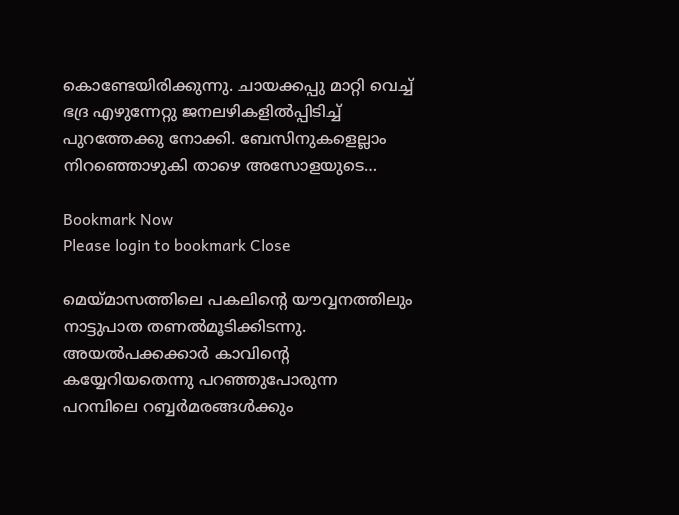കൊണ്ടേയിരിക്കുന്നു. ചായക്കപ്പു മാറ്റി വെച്ച് ഭദ്ര എഴുന്നേറ്റു ജനലഴികളിൽപ്പിടിച്ച് പുറത്തേക്കു നോക്കി. ബേസിനുകളെല്ലാം നിറഞ്ഞൊഴുകി താഴെ അസോളയുടെ…

Bookmark Now
Please login to bookmark Close

മെയ്മാസത്തിലെ പകലിൻ്റെ യൗവ്വനത്തിലും നാട്ടുപാത തണൽമൂടിക്കിടന്നു. അയൽപക്കക്കാർ കാവിൻ്റെ കയ്യേറിയതെന്നു പറഞ്ഞുപോരുന്ന പറമ്പിലെ റബ്ബർമരങ്ങൾക്കും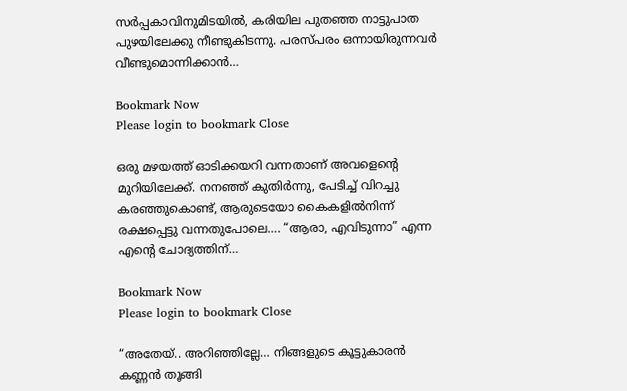സർപ്പകാവിനുമിടയിൽ, കരിയില പുതഞ്ഞ നാട്ടുപാത പുഴയിലേക്കു നീണ്ടുകിടന്നു. പരസ്പരം ഒന്നായിരുന്നവർ വീണ്ടുമൊന്നിക്കാൻ…

Bookmark Now
Please login to bookmark Close

ഒരു മഴയത്ത് ഓടിക്കയറി വന്നതാണ് അവളെൻ്റെ മുറിയിലേക്ക്. നനഞ്ഞ് കുതിർന്നു, പേടിച്ച് വിറച്ചു കരഞ്ഞുകൊണ്ട്, ആരുടെയോ കൈകളിൽനിന്ന് രക്ഷപ്പെട്ടു വന്നതുപോലെ…. “ആരാ, എവിടുന്നാ” എന്ന എൻ്റെ ചോദ്യത്തിന്…

Bookmark Now
Please login to bookmark Close

“അതേയ്.. അറിഞ്ഞില്ലേ… നിങ്ങളുടെ കൂട്ടുകാരൻ കണ്ണൻ തൂങ്ങി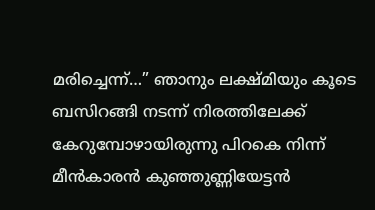മരിച്ചെന്ന്…” ഞാനും ലക്ഷ്മിയും കൂടെ ബസിറങ്ങി നടന്ന് നിരത്തിലേക്ക് കേറുമ്പോഴായിരുന്നു പിറകെ നിന്ന് മീൻകാരൻ കുഞ്ഞുണ്ണിയേട്ടൻ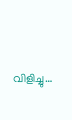വിളിച്ചു…